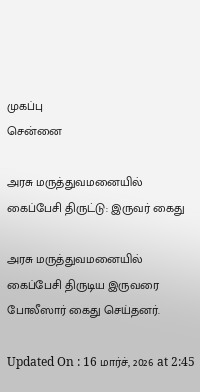முகப்பு
சென்னை

அரசு மருத்துவமனையில் கைப்பேசி திருட்டு: இருவர் கைது

அரசு மருத்துவமனையில் கைப்பேசி திருடிய இருவரை போலீஸார் கைது செய்தனர்.

Updated On : 16 மார்ச், 2026 at 2:45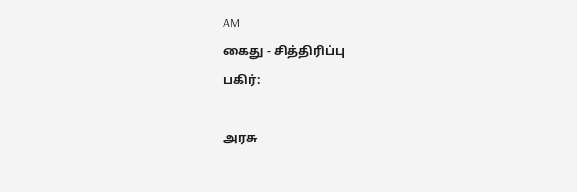AM
கைது - சித்திரிப்பு
பகிர்:

அரசு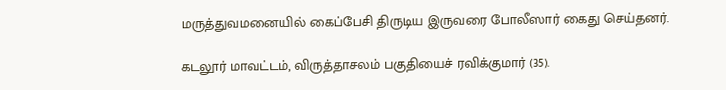மருத்துவமனையில் கைப்பேசி திருடிய இருவரை போலீஸார் கைது செய்தனர்.

கடலூர் மாவட்டம், விருத்தாசலம் பகுதியைச் ரவிக்குமார் (35).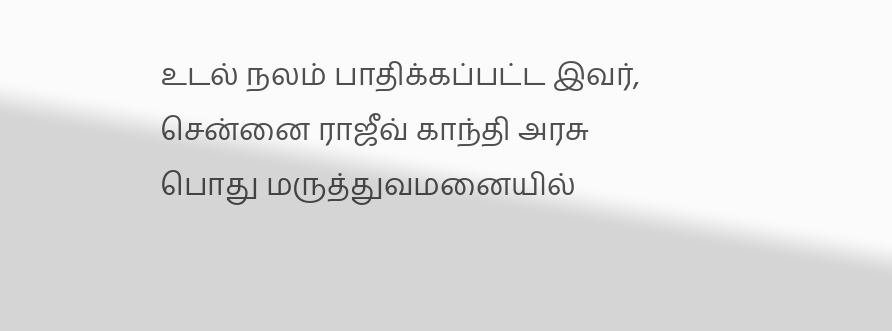உடல் நலம் பாதிக்கப்பட்ட இவர், சென்னை ராஜீவ் காந்தி அரசு பொது மருத்துவமனையில்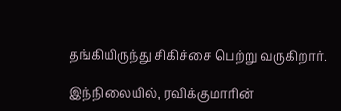தங்கியிருந்து சிகிச்சை பெற்று வருகிறார்.

இந்நிலையில், ரவிக்குமாரின்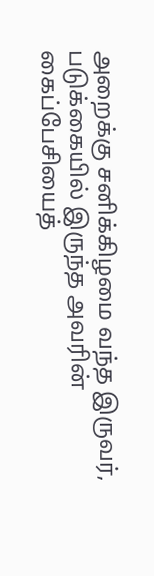அறைக்கு சனிக்கிழமை வந்த இருவர், படுக்கையில் இருந்த அவரின் கைப்பேசியைத்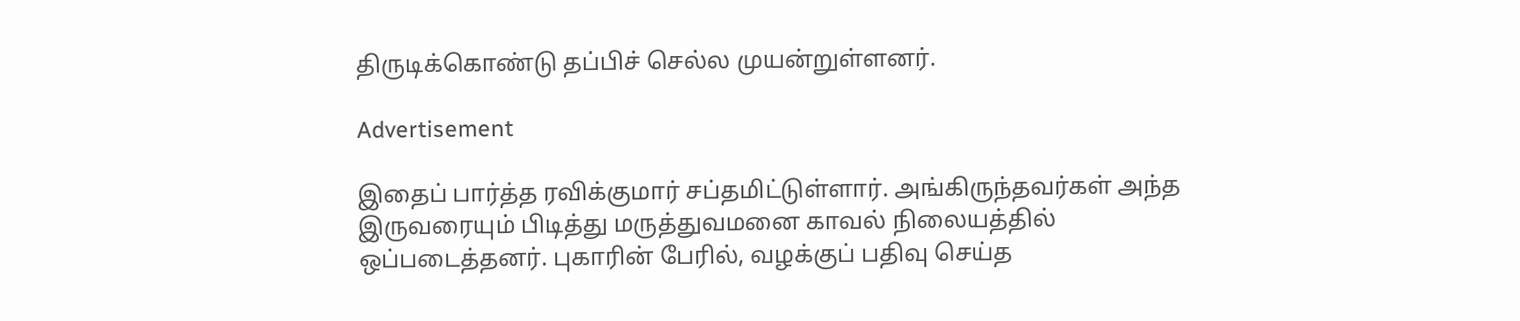திருடிக்கொண்டு தப்பிச் செல்ல முயன்றுள்ளனர்.

Advertisement

இதைப் பார்த்த ரவிக்குமார் சப்தமிட்டுள்ளார். அங்கிருந்தவர்கள் அந்த இருவரையும் பிடித்து மருத்துவமனை காவல் நிலையத்தில் ஒப்படைத்தனர். புகாரின் பேரில், வழக்குப் பதிவு செய்த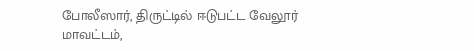போலீஸார், திருட்டில் ஈடுபட்ட வேலூர் மாவட்டம்,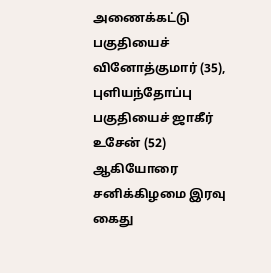அணைக்கட்டு பகுதியைச் வினோத்குமார் (35), புளியந்தோப்பு பகுதியைச் ஜாகீர் உசேன் (52) ஆகியோரை சனிக்கிழமை இரவு கைது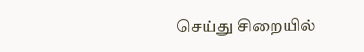செய்து சிறையில்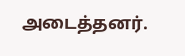அடைத்தனர்.